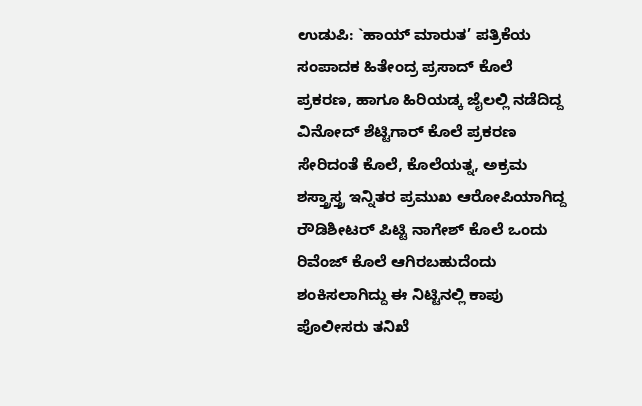ಉಡುಪಿ: `ಹಾಯ್ ಮಾರುತ’ ಪತ್ರಿಕೆಯ ಸಂಪಾದಕ ಹಿತೇಂದ್ರ ಪ್ರಸಾದ್ ಕೊಲೆ ಪ್ರಕರಣ, ಹಾಗೂ ಹಿರಿಯಡ್ಕ ಜೈಲಲ್ಲಿ ನಡೆದಿದ್ದ ವಿನೋದ್ ಶೆಟ್ಟಿಗಾರ್ ಕೊಲೆ ಪ್ರಕರಣ ಸೇರಿದಂತೆ ಕೊಲೆ, ಕೊಲೆಯತ್ನ, ಅಕ್ರಮ ಶಸ್ತ್ರಾಸ್ತ್ರ ಇನ್ನಿತರ ಪ್ರಮುಖ ಆರೋಪಿಯಾಗಿದ್ದ ರೌಡಿಶೀಟರ್ ಪಿಟ್ಟಿ ನಾಗೇಶ್ ಕೊಲೆ ಒಂದು ರಿವೆಂಜ್ ಕೊಲೆ ಆಗಿರಬಹುದೆಂದು ಶಂಕಿಸಲಾಗಿದ್ದು ಈ ನಿಟ್ಟಿನಲ್ಲಿ ಕಾಪು ಪೊಲೀಸರು ತನಿಖೆ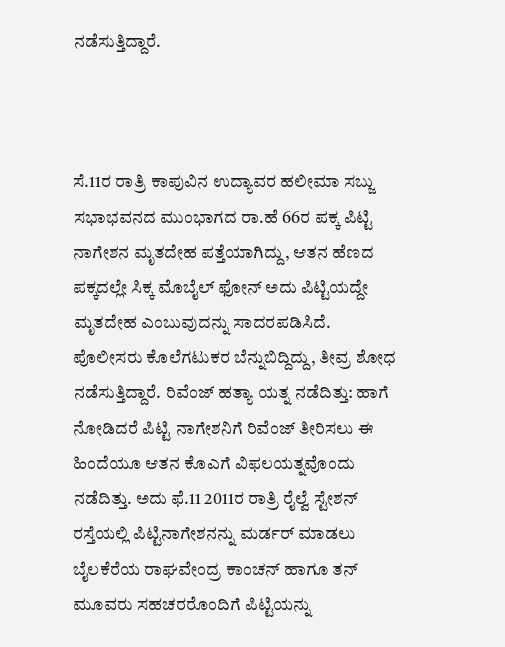ನಡೆಸುತ್ತಿದ್ದಾರೆ.



ಸೆ.11ರ ರಾತ್ರಿ ಕಾಪುವಿನ ಉದ್ಯಾವರ ಹಲೀಮಾ ಸಬ್ಜು ಸಭಾಭವನದ ಮುಂಭಾಗದ ರಾ.ಹೆ 66ರ ಪಕ್ಕ ಪಿಟ್ಟಿ ನಾಗೇಶನ ಮೃತದೇಹ ಪತ್ತೆಯಾಗಿದ್ದು, ಆತನ ಹೆಣದ ಪಕ್ಕದಲ್ಲೇ ಸಿಕ್ಕ ಮೊಬೈಲ್ ಫೋನ್ ಅದು ಪಿಟ್ಟಿಯದ್ದೇ ಮೃತದೇಹ ಎಂಬುವುದನ್ನು ಸಾದರಪಡಿಸಿದೆ. ಪೊಲೀಸರು ಕೊಲೆಗಟುಕರ ಬೆನ್ನುಬಿದ್ದಿದ್ದು, ತೀವ್ರ ಶೋಧ ನಡೆಸುತ್ತಿದ್ದಾರೆ. ರಿವೆಂಜ್ ಹತ್ಯಾ ಯತ್ನ ನಡೆದಿತ್ತು: ಹಾಗೆ ನೋಡಿದರೆ ಪಿಟ್ಟಿ ನಾಗೇಶನಿಗೆ ರಿವೆಂಜ್ ತೀರಿಸಲು ಈ ಹಿಂದೆಯೂ ಆತನ ಕೊಎಗೆ ವಿಫಲಯತ್ನವೊಂದು ನಡೆದಿತ್ತು. ಅದು ಫೆ.11 2011ರ ರಾತ್ರಿ ರೈಲ್ವೆ ಸ್ಟೇಶನ್ ರಸ್ತೆಯಲ್ಲಿ ಪಿಟ್ಟಿನಾಗೇಶನನ್ನು ಮರ್ಡರ್ ಮಾಡಲು ಬೈಲಕೆರೆಯ ರಾಘವೇಂದ್ರ ಕಾಂಚನ್ ಹಾಗೂ ತನ್ ಮೂವರು ಸಹಚರರೊಂದಿಗೆ ಪಿಟ್ಟಿಯನ್ನು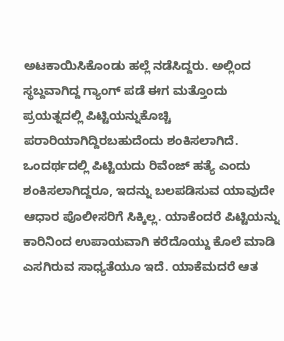ಅಟಕಾಯಿಸಿಕೊಂಡು ಹಲ್ಲೆ ನಡೆಸಿದ್ದರು. ಅಲ್ಲಿಂದ ಸ್ಥಬ್ದವಾಗಿದ್ದ ಗ್ಯಾಂಗ್ ಪಡೆ ಈಗ ಮತ್ತೊಂದು ಪ್ರಯತ್ನದಲ್ಲಿ ಪಿಟ್ಟಿಯನ್ನುಕೊಚ್ಚಿ ಪರಾರಿಯಾಗಿದ್ದಿರಬಹುದೆಂದು ಶಂಕಿಸಲಾಗಿದೆ. ಒಂದರ್ಥದಲ್ಲಿ ಪಿಟ್ಟಿಯದು ರಿವೆಂಜ್ ಹತ್ಯೆ ಎಂದು ಶಂಕಿಸಲಾಗಿದ್ದರೂ, ಇದನ್ನು ಬಲಪಡಿಸುವ ಯಾವುದೇ ಆಧಾರ ಪೊಲೀಸರಿಗೆ ಸಿಕ್ಕಿಲ್ಲ. ಯಾಕೆಂದರೆ ಪಿಟ್ಟಿಯನ್ನು ಕಾರಿನಿಂದ ಉಪಾಯವಾಗಿ ಕರೆದೊಯ್ದು ಕೊಲೆ ಮಾಡಿ ಎಸಗಿರುವ ಸಾಧ್ಯತೆಯೂ ಇದೆ. ಯಾಕೆಮದರೆ ಆತ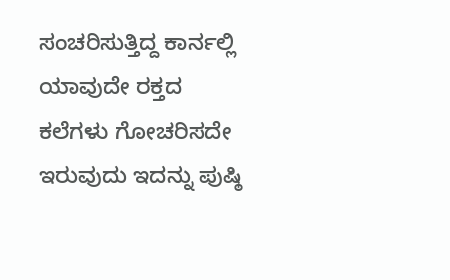ಸಂಚರಿಸುತ್ತಿದ್ದ ಕಾರ್ನಲ್ಲಿ ಯಾವುದೇ ರಕ್ತದ ಕಲೆಗಳು ಗೋಚರಿಸದೇ ಇರುವುದು ಇದನ್ನು ಪುಷ್ಠಿ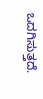ಒದಗಿಸುತ್ತದೆ.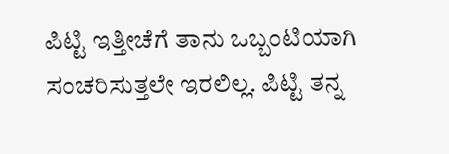ಪಿಟ್ಟಿ ಇತ್ತೀಚೆಗೆ ತಾನು ಒಬ್ಬಂಟಿಯಾಗಿ ಸಂಚರಿಸುತ್ತಲೇ ಇರಲಿಲ್ಲ. ಪಿಟ್ಟಿ ತನ್ನ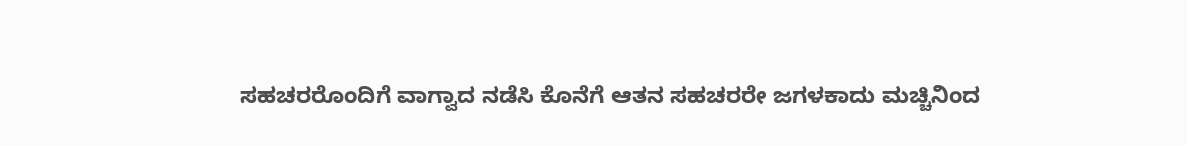ಸಹಚರರೊಂದಿಗೆ ವಾಗ್ವಾದ ನಡೆಸಿ ಕೊನೆಗೆ ಆತನ ಸಹಚರರೇ ಜಗಳಕಾದು ಮಚ್ಚಿನಿಂದ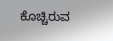ಕೊಚ್ಚಿರುವ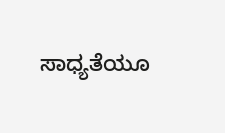ಸಾಧ್ಯತೆಯೂ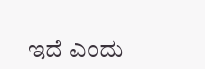ಇದೆ ಎಂದು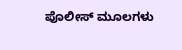ಪೊಲೀಸ್ ಮೂಲಗಳು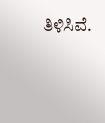ತಿಳಿಸಿವೆ.